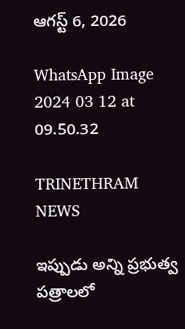ఆగస్ట్ 6, 2026

WhatsApp Image 2024 03 12 at 09.50.32

TRINETHRAM NEWS

ఇప్పుడు అన్ని ప్రభుత్వ పత్రాలలో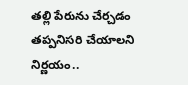తల్లి పేరును చేర్చడం తప్పనిసరి చేయాలని నిర్ణయం..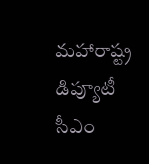మహారాష్ట్ర డిప్యూటీ సీఎం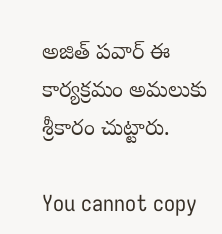అజిత్ పవార్ ఈ కార్యక్రమం అమలుకు శ్రీకారం చుట్టారు.

You cannot copy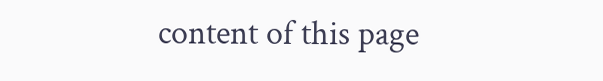content of this page